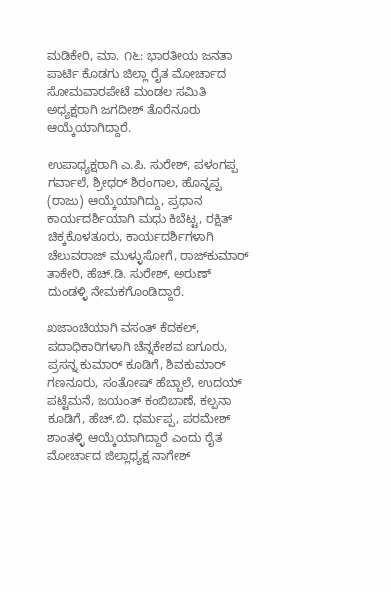ಮಡಿಕೇರಿ, ಮಾ. ೧೬: ಭಾರತೀಯ ಜನತಾ ಪಾರ್ಟಿ ಕೊಡಗು ಜಿಲ್ಲಾ ರೈತ ಮೋರ್ಚಾದ ಸೋಮವಾರಪೇಟೆ ಮಂಡಲ ಸಮಿತಿ ಅಧ್ಯಕ್ಷರಾಗಿ ಜಗದೀಶ್ ತೊರೆನೂರು ಆಯ್ಕೆಯಾಗಿದ್ದಾರೆ.

ಉಪಾಧ್ಯಕ್ಷರಾಗಿ ಎ.ಪಿ. ಸುರೇಶ್, ಪಳಂಗಪ್ಪ ಗರ್ವಾಲೆ, ಶ್ರೀಧರ್ ಶಿರಂಗಾಲ, ಹೊನ್ನಪ್ಪ (ರಾಜು) ಆಯ್ಕೆಯಾಗಿದ್ದು, ಪ್ರಧಾನ ಕಾರ್ಯದರ್ಶಿಯಾಗಿ ಮಧು ಕಿಬೆಟ್ಟ, ರಕ್ಷಿತ್ ಚಿಕ್ಕಕೊಳತೂರು, ಕಾರ್ಯದರ್ಶಿಗಳಾಗಿ ಚೆಲುವರಾಜ್ ಮುಳ್ಳುಸೋಗೆ, ರಾಜ್‌ಕುಮಾರ್ ತಾಕೇರಿ, ಹೆಚ್.ಡಿ. ಸುರೇಶ್, ಅರುಣ್ ದುಂಡಳ್ಳಿ ನೇಮಕಗೊಂಡಿದ್ದಾರೆ.

ಖಜಾಂಚಿಯಾಗಿ ವಸಂತ್ ಕೆದಕಲ್, ಪದಾಧಿಕಾರಿಗಳಾಗಿ ಚೆನ್ನಕೇಶವ ಐಗೂರು, ಪ್ರಸನ್ನ ಕುಮಾರ್ ಕೂಡಿಗೆ, ಶಿವಕುಮಾರ್ ಗಣನೂರು, ಸಂತೋಷ್ ಹೆಬ್ಬಾಲೆ, ಉದಯ್ ಪಟ್ಟೆಮನೆ, ಜಯಂತ್ ಕಂಬಿಬಾಣೆ, ಕಲ್ಪನಾ ಕೂಡಿಗೆ, ಹೆಚ್.ಬಿ. ಧರ್ಮಪ್ಪ, ಪರಮೇಶ್ ಶಾಂತಳ್ಳಿ ಆಯ್ಕೆಯಾಗಿದ್ದಾರೆ ಎಂದು ರೈತ ಮೋರ್ಚಾದ ಜಿಲ್ಲಾಧ್ಯಕ್ಷ ನಾಗೇಶ್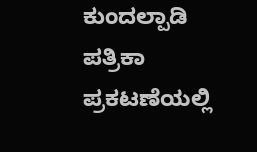ಕುಂದಲ್ಪಾಡಿ ಪತ್ರಿಕಾ ಪ್ರಕಟಣೆಯಲ್ಲಿ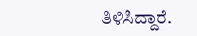ತಿಳಿಸಿದ್ದಾರೆ.